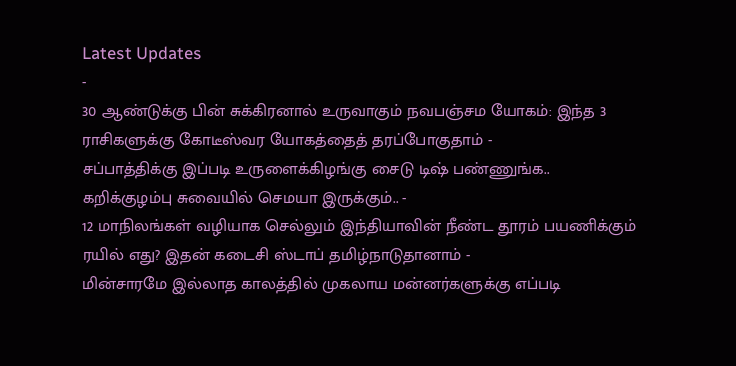Latest Updates
-
30 ஆண்டுக்கு பின் சுக்கிரனால் உருவாகும் நவபஞ்சம யோகம்: இந்த 3 ராசிகளுக்கு கோடீஸ்வர யோகத்தைத் தரப்போகுதாம் -
சப்பாத்திக்கு இப்படி உருளைக்கிழங்கு சைடு டிஷ் பண்ணுங்க.. கறிக்குழம்பு சுவையில் செமயா இருக்கும்.. -
12 மாநிலங்கள் வழியாக செல்லும் இந்தியாவின் நீண்ட தூரம் பயணிக்கும் ரயில் எது? இதன் கடைசி ஸ்டாப் தமிழ்நாடுதானாம் -
மின்சாரமே இல்லாத காலத்தில் முகலாய மன்னர்களுக்கு எப்படி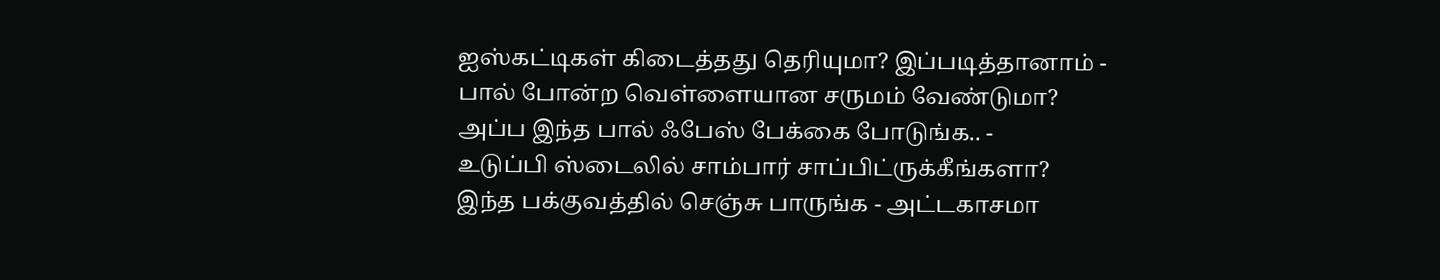ஐஸ்கட்டிகள் கிடைத்தது தெரியுமா? இப்படித்தானாம் -
பால் போன்ற வெள்ளையான சருமம் வேண்டுமா? அப்ப இந்த பால் ஃபேஸ் பேக்கை போடுங்க.. -
உடுப்பி ஸ்டைலில் சாம்பார் சாப்பிட்ருக்கீங்களா? இந்த பக்குவத்தில் செஞ்சு பாருங்க - அட்டகாசமா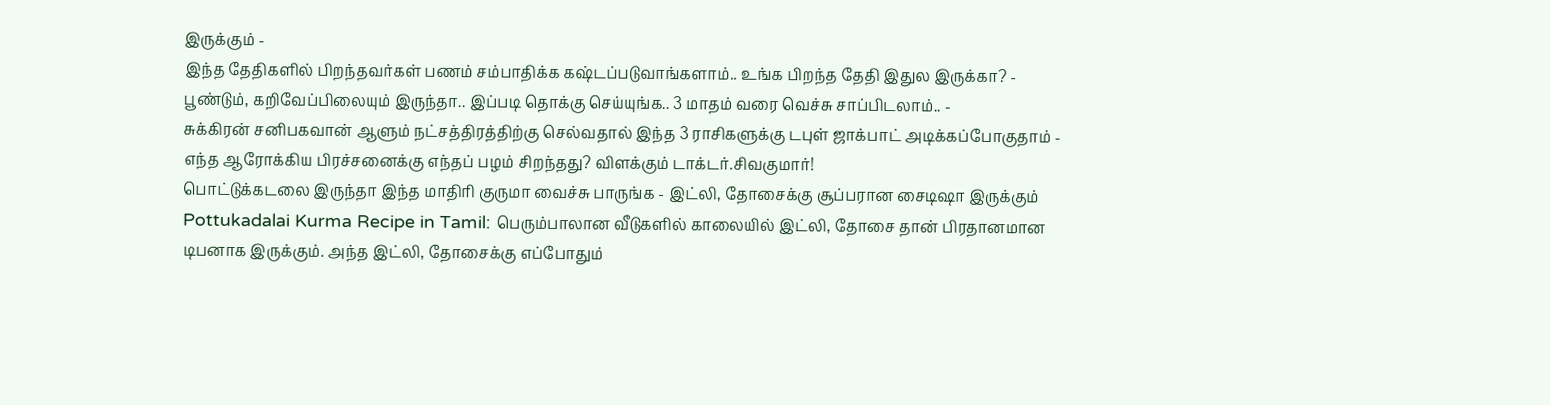இருக்கும் -
இந்த தேதிகளில் பிறந்தவர்கள் பணம் சம்பாதிக்க கஷ்டப்படுவாங்களாம்.. உங்க பிறந்த தேதி இதுல இருக்கா? -
பூண்டும், கறிவேப்பிலையும் இருந்தா.. இப்படி தொக்கு செய்யுங்க.. 3 மாதம் வரை வெச்சு சாப்பிடலாம்.. -
சுக்கிரன் சனிபகவான் ஆளும் நட்சத்திரத்திற்கு செல்வதால் இந்த 3 ராசிகளுக்கு டபுள் ஜாக்பாட் அடிக்கப்போகுதாம் -
எந்த ஆரோக்கிய பிரச்சனைக்கு எந்தப் பழம் சிறந்தது? விளக்கும் டாக்டர்.சிவகுமார்!
பொட்டுக்கடலை இருந்தா இந்த மாதிரி குருமா வைச்சு பாருங்க - இட்லி, தோசைக்கு சூப்பரான சைடிஷா இருக்கும்
Pottukadalai Kurma Recipe in Tamil: பெரும்பாலான வீடுகளில் காலையில் இட்லி, தோசை தான் பிரதானமான டிபனாக இருக்கும். அந்த இட்லி, தோசைக்கு எப்போதும்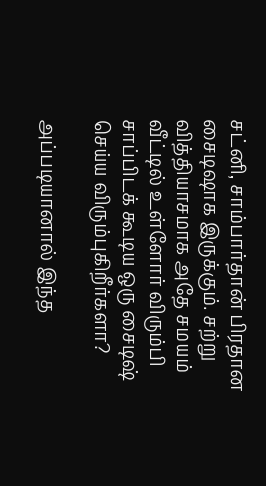சட்னி, சாம்பார்தான் பிரதான சைடிஷாக இருக்கும். சற்று வித்தியாசமாக அதே சமயம் வீட்டில் உள்ளோர் விரும்பி சாப்பிடக் கூடிய ஒரு சைடிஷ் செய்ய விரும்புகிறீர்களா?

அப்படியானால் இந்த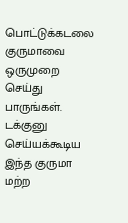பொட்டுக்கடலை குருமாவை ஒருமுறை செய்து பாருங்கள். டக்குனு செய்யக்கூடிய இந்த குருமா மற்ற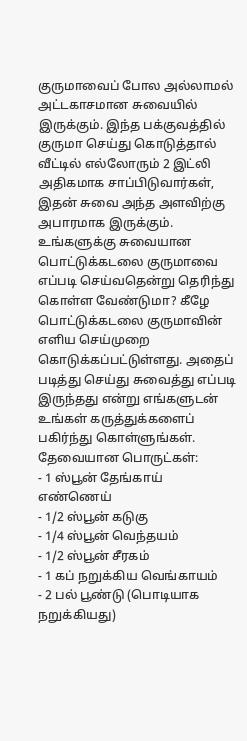குருமாவைப் போல அல்லாமல் அட்டகாசமான சுவையில் இருக்கும். இந்த பக்குவத்தில் குருமா செய்து கொடுத்தால் வீட்டில் எல்லோரும் 2 இட்லி அதிகமாக சாப்பிடுவார்கள், இதன் சுவை அந்த அளவிற்கு அபாரமாக இருக்கும்.
உங்களுக்கு சுவையான பொட்டுக்கடலை குருமாவை எப்படி செய்வதென்று தெரிந்து கொள்ள வேண்டுமா? கீழே பொட்டுக்கடலை குருமாவின் எளிய செய்முறை கொடுக்கப்பட்டுள்ளது. அதைப் படித்து செய்து சுவைத்து எப்படி இருந்தது என்று எங்களுடன் உங்கள் கருத்துக்களைப் பகிர்ந்து கொள்ளுங்கள்.
தேவையான பொருட்கள்:
- 1 ஸ்பூன் தேங்காய் எண்ணெய்
- 1/2 ஸ்பூன் கடுகு
- 1/4 ஸ்பூன் வெந்தயம்
- 1/2 ஸ்பூன் சீரகம்
- 1 கப் நறுக்கிய வெங்காயம்
- 2 பல் பூண்டு (பொடியாக நறுக்கியது)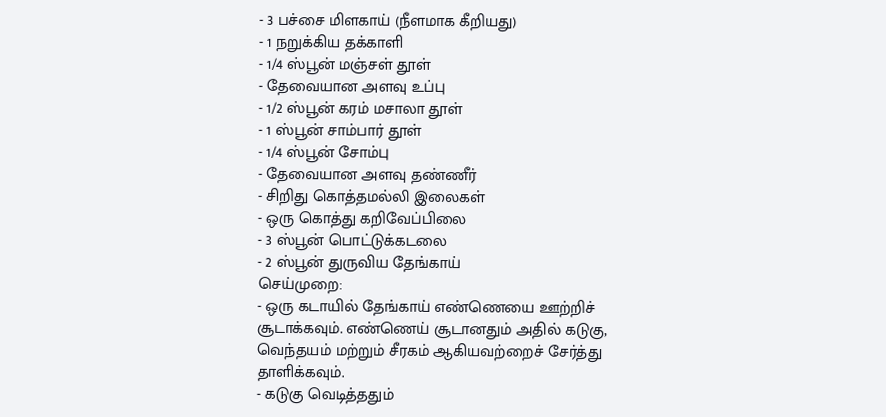- 3 பச்சை மிளகாய் (நீளமாக கீறியது)
- 1 நறுக்கிய தக்காளி
- 1/4 ஸ்பூன் மஞ்சள் தூள்
- தேவையான அளவு உப்பு
- 1/2 ஸ்பூன் கரம் மசாலா தூள்
- 1 ஸ்பூன் சாம்பார் தூள்
- 1/4 ஸ்பூன் சோம்பு
- தேவையான அளவு தண்ணீர்
- சிறிது கொத்தமல்லி இலைகள்
- ஒரு கொத்து கறிவேப்பிலை
- 3 ஸ்பூன் பொட்டுக்கடலை
- 2 ஸ்பூன் துருவிய தேங்காய்
செய்முறை:
- ஒரு கடாயில் தேங்காய் எண்ணெயை ஊற்றிச் சூடாக்கவும். எண்ணெய் சூடானதும் அதில் கடுகு, வெந்தயம் மற்றும் சீரகம் ஆகியவற்றைச் சேர்த்து தாளிக்கவும்.
- கடுகு வெடித்ததும்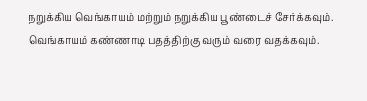நறுக்கிய வெங்காயம் மற்றும் நறுக்கிய பூண்டைச் சேர்க்கவும். வெங்காயம் கண்ணாடி பதத்திற்கு வரும் வரை வதக்கவும்.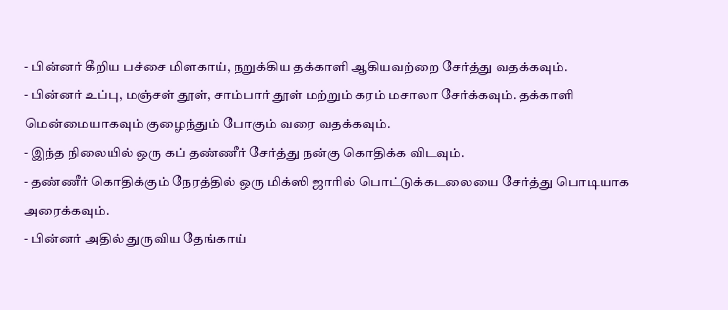- பின்னர் கீறிய பச்சை மிளகாய், நறுக்கிய தக்காளி ஆகியவற்றை சேர்த்து வதக்கவும்.
- பின்னர் உப்பு, மஞ்சள் தூள், சாம்பார் தூள் மற்றும் கரம் மசாலா சேர்க்கவும். தக்காளி மென்மையாகவும் குழைந்தும் போகும் வரை வதக்கவும்.
- இந்த நிலையில் ஒரு கப் தண்ணீர் சேர்த்து நன்கு கொதிக்க விடவும்.
- தண்ணீர் கொதிக்கும் நேரத்தில் ஒரு மிக்ஸி ஜாரில் பொட்டுக்கடலையை சேர்த்து பொடியாக அரைக்கவும்.
- பின்னர் அதில் துருவிய தேங்காய்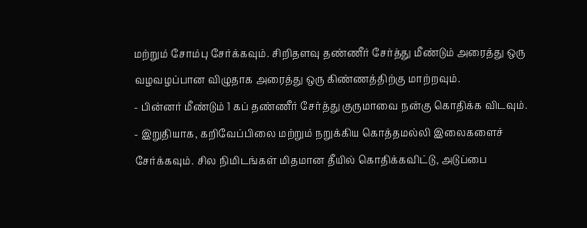மற்றும் சோம்பு சேர்க்கவும். சிறிதளவு தண்ணீர் சேர்த்து மீண்டும் அரைத்து ஒரு வழவழப்பான விழுதாக அரைத்து ஒரு கிண்ணத்திற்கு மாற்றவும்.
- பின்னர் மீண்டும் 1 கப் தண்ணீர் சேர்த்து குருமாவை நன்கு கொதிக்க விடவும்.
- இறுதியாக, கறிவேப்பிலை மற்றும் நறுக்கிய கொத்தமல்லி இலைகளைச் சேர்க்கவும். சில நிமிடங்கள் மிதமான தீயில் கொதிக்கவிட்டு, அடுப்பை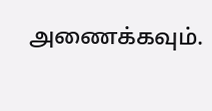அணைக்கவும்.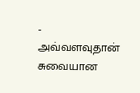- அவ்வளவுதான் சுவையான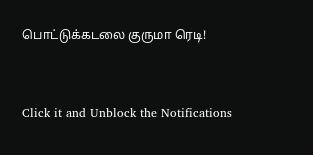பொட்டுக்கடலை குருமா ரெடி!



Click it and Unblock the Notifications